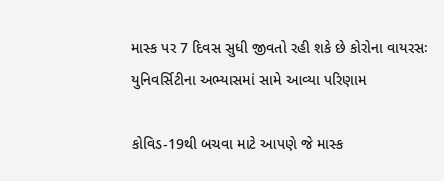માસ્ક પર 7 દિવસ સુધી જીવતો રહી શકે છે કોરોના વાયરસઃ યુનિવર્સિટીના અભ્યાસમાં સામે આવ્યા પરિણામ

કોવિડ-19થી બચવા માટે આપણે જે માસ્ક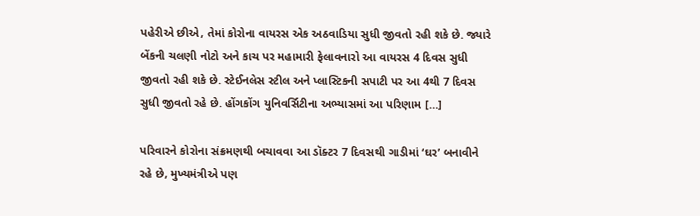પહેરીએ છીએ, તેમાં કોરોના વાયરસ એક અઠવાડિયા સુધી જીવતો રહી શકે છે. જ્યારે બેંકની ચલણી નોટો અને કાચ પર મહામારી ફેલાવનારો આ વાયરસ 4 દિવસ સુધી જીવતો રહી શકે છે. સ્ટેઈનલેસ સ્ટીલ અને પ્લાસ્ટિકની સપાટી પર આ 4થી 7 દિવસ સુધી જીવતો રહે છે. હોંગકોંગ યુનિવર્સિટીના અભ્યાસમાં આ પરિણામ […]

પરિવારને કોરોના સંક્રમણથી બચાવવા આ ડૉક્ટર 7 દિવસથી ગાડીમાં ‘ઘર’ બનાવીને રહે છે, મુખ્યમંત્રીએ પણ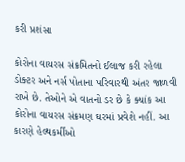કરી પ્રશંસા

કોરોના વાયરસ સંક્રમિતનો ઈલાજ કરી રહેલા ડોક્ટર અને નર્સ પોતાના પરિવારથી અંતર જાળવી રાખે છે. તેઓને એ વાતનો ડર છે કે ક્યાંક આ કોરોના વાયરસ સંક્રમણ ઘરમાં પ્રવેશે નહીં. આ કારણે હેલ્થકર્મીઓ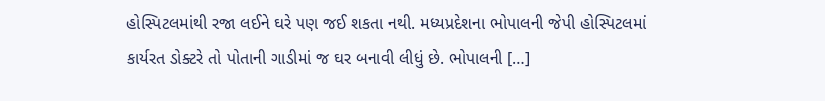હોસ્પિટલમાંથી રજા લઈને ઘરે પણ જઈ શકતા નથી. મધ્યપ્રદેશના ભોપાલની જેપી હોસ્પિટલમાં કાર્યરત ડોક્ટરે તો પોતાની ગાડીમાં જ ઘર બનાવી લીધું છે. ભોપાલની […]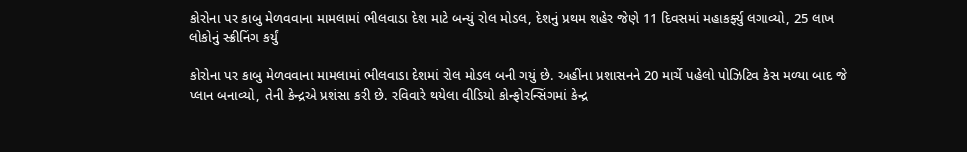કોરોના પર કાબુ મેળવવાના મામલામાં ભીલવાડા દેશ માટે બન્યું રોલ મોડલ, દેશનું પ્રથમ શહેર જેણે 11 દિવસમાં મહાકર્ફ્યુ લગાવ્યો, 25 લાખ લોકોનું સ્ક્રીનિંગ કર્યું

કોરોના પર કાબુ મેળવવાના મામલામાં ભીલવાડા દેશમાં રોલ મોડલ બની ગયું છે. અહીંના પ્રશાસનને 20 માર્ચે પહેલો પોઝિટિવ કેસ મળ્યા બાદ જે પ્લાન બનાવ્યો, તેની કેન્દ્રએ પ્રશંસા કરી છે. રવિવારે થયેલા વીડિયો કોન્ફોરન્સિંગમાં કેન્દ્ર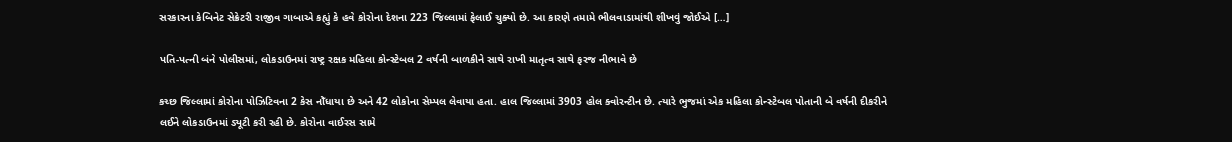સરકારના કેબિનેટ સેક્રેટરી રાજીવ ગાબાએ કહ્યું કે હવે કોરોના દેશના 223 જિલ્લામાં ફેલાઈ ચુક્યો છે. આ કારણે તમામે ભીલવાડામાંથી શીખવું જોઈએ […]

પતિ-પત્ની બંને પોલીસમાં, લોકડાઉનમાં રાષ્ટ્ર રક્ષક મહિલા કોન્સ્ટેબલ 2 વર્ષની બાળકીને સાથે રાખી માતૃત્વ સાથે ફરજ નીભાવે છે

કચ્છ જિલ્લામાં કોરોના પોઝિટિવના 2 કેસ નોઁધાયા છે અને 42 લોકોના સેમ્પલ લેવાયા હતા. હાલ જિલ્લામાં 3903 હોલ ક્વોરન્ટીન છે. ત્યારે ભુજમાં એક મહિલા કોન્સ્ટેબલ પોતાની બે વર્ષની દીકરીને લઈને લોકડાઉનમાં ડ્યૂટી કરી રહી છે. કોરોના વાઈરસ સામે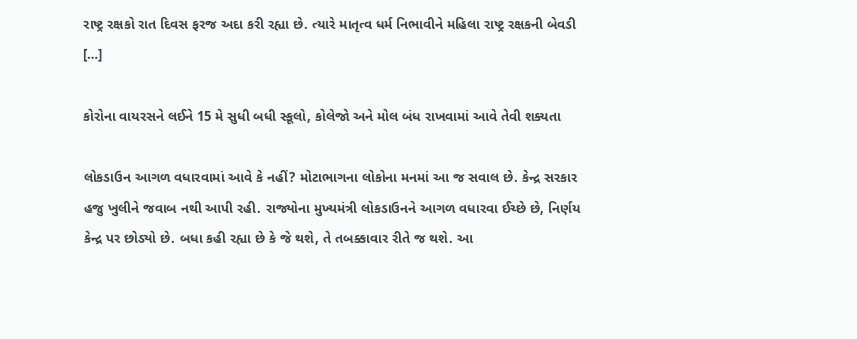રાષ્ટ્ર રક્ષકો રાત દિવસ ફરજ અદા કરી રહ્યા છે. ત્યારે માતૃત્વ ધર્મ નિભાવીને મહિલા રાષ્ટ્ર રક્ષકની બેવડી […]

કોરોના વાયરસને લઈને 15 મે સુધી બધી સ્કૂલો, કોલેજો અને મોલ બંધ રાખવામાં આવે તેવી શક્યતા

લોકડાઉન આગળ વધારવામાં આવે કે નહીં? મોટાભાગના લોકોના મનમાં આ જ સવાલ છે. કેન્દ્ર સરકાર હજુ ખુલીને જવાબ નથી આપી રહી. રાજ્યોના મુખ્યમંત્રી લોકડાઉનને આગળ વધારવા ઈચ્છે છે, નિર્ણય કેન્દ્ર પર છોડ્યો છે. બધા કહી રહ્યા છે કે જે થશે, તે તબક્કાવાર રીતે જ થશે. આ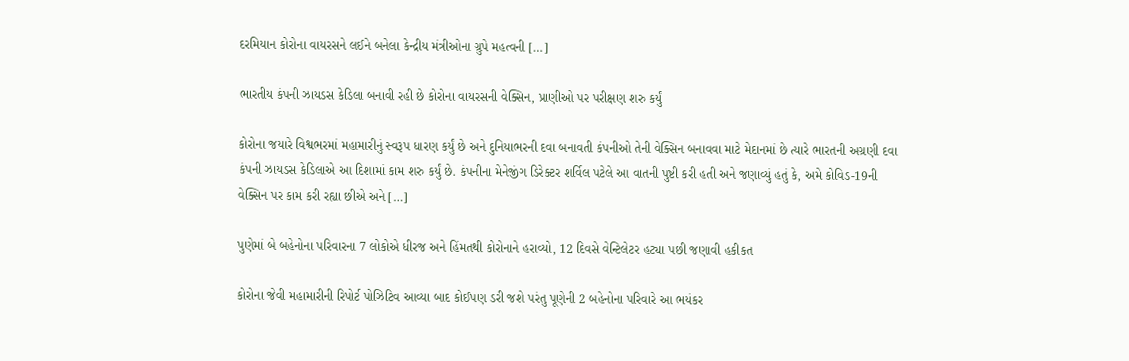દરમિયાન કોરોના વાયરસને લઈને બનેલા કેન્દ્રીય મંત્રીઓના ગ્રુપે મહત્વની […]

ભારતીય કંપની ઝાયડસ કેડિલા બનાવી રહી છે કોરોના વાયરસની વેક્સિન, પ્રાણીઓ પર પરીક્ષણ શરુ કર્યું

કોરોના જયારે વિશ્વભરમાં મહામારીનું સ્વરૂપ ધારણ કર્યું છે અને દુનિયાભરની દવા બનાવતી કંપનીઓ તેની વેક્સિન બનાવવા માટે મેદાનમાં છે ત્યારે ભારતની અગ્રણી દવા કંપની ઝાયડસ કેડિલાએ આ દિશામાં કામ શરુ કર્યું છે. કંપનીના મેનેજીંગ ડિરેક્ટર શર્વિલ પટેલે આ વાતની પુષ્ટી કરી હતી અને જણાવ્યું હતું કે, અમે કોવિડ-19ની વેક્સિન પર કામ કરી રહ્યા છીએ અને […]

પુણેમાં બે બહેનોના પરિવારના 7 લોકોએ ધીરજ અને હિંમતથી કોરોનાને હરાવ્યો, 12 દિવસે વેન્ટિલેટર હટ્યા પછી જણાવી હકીકત

કોરોના જેવી મહામારીની રિપોર્ટ પોઝિટિવ આવ્યા બાદ કોઈપણ ડરી જશે પરંતુ પૂણેની 2 બહેનોના પરિવારે આ ભયંકર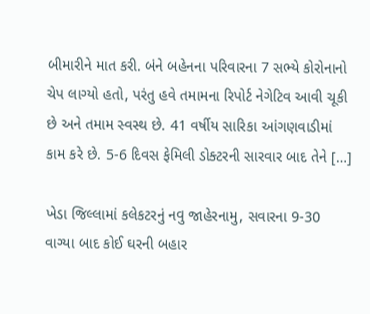બીમારીને માત કરી. બંને બહેનના પરિવારના 7 સભ્યે કોરોનાનો ચેપ લાગ્યો હતો, પરંતુ હવે તમામના રિપોર્ટ નેગેટિવ આવી ચૂકી છે અને તમામ સ્વસ્થ છે. 41 વર્ષીય સારિકા આંગણવાડીમાં કામ કરે છે. 5-6 દિવસ ફેમિલી ડોક્ટરની સારવાર બાદ તેને […]

ખેડા જિલ્લામાં કલેકટરનું નવુ જાહેરનામુ, સવારના 9-30 વાગ્યા બાદ કોઈ ઘરની બહાર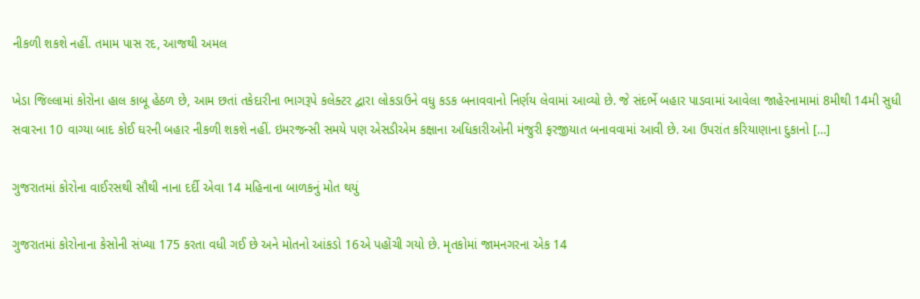નીકળી શકશે નહીં. તમામ પાસ રદ, આજથી અમલ

ખેડા જિલ્લામાં કોરોના હાલ કાબૂ હેઠળ છે, આમ છતાં તકેદારીના ભાગરૂપે કલેક્ટર દ્વારા લોકડાઉને વધુ કડક બનાવવાનો નિર્ણય લેવામાં આવ્યો છે. જે સંદર્ભે બહાર પાડવામાં આવેલા જાહેરનામામાં 8મીથી 14મી સુધી સવારના 10 વાગ્યા બાદ કોઈ ઘરની બહાર નીકળી શકશે નહીં. ઇમરજન્સી સમયે પણ એસડીએમ કક્ષાના અધિકારીઓની મંજુરી ફરજીયાત બનાવવામાં આવી છે. આ ઉપરાંત કરિયાણાના દુકાનો […]

ગુજરાતમાં કોરોના વાઈરસથી સૌથી નાના દર્દી એવા 14 મહિનાના બાળકનું મોત થયું

ગુજરાતમાં કોરોનાના કેસોની સંખ્યા 175 કરતા વધી ગઈ છે અને મોતનો આંકડો 16એ પહોંચી ગયો છે. મૃતકોમાં જામનગરના એક 14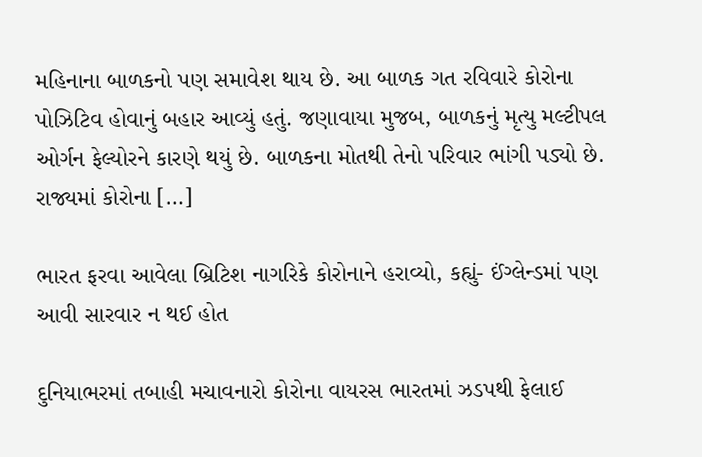મહિનાના બાળકનો પણ સમાવેશ થાય છે. આ બાળક ગત રવિવારે કોરોના પોઝિટિવ હોવાનું બહાર આવ્યું હતું. જણાવાયા મુજબ, બાળકનું મૃત્યુ મલ્ટીપલ ઓર્ગન ફેલ્યોરને કારણે થયું છે. બાળકના મોતથી તેનો પરિવાર ભાંગી પડ્યો છે. રાજ્યમાં કોરોના […]

ભારત ફરવા આવેલા બ્રિટિશ નાગરિકે કોરોનાને હરાવ્યો, કહ્યું- ઈંગ્લેન્ડમાં પણ આવી સારવાર ન થઈ હોત

દુનિયાભરમાં તબાહી મચાવનારો કોરોના વાયરસ ભારતમાં ઝડપથી ફેલાઈ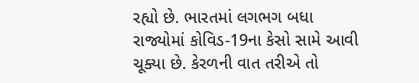રહ્યો છે. ભારતમાં લગભગ બધા રાજ્યોમાં કોવિડ-19ના કેસો સામે આવી ચૂક્યા છે. કેરળની વાત તરીએ તો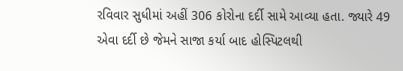રવિવાર સુધીમાં અહીં 306 કોરોના દર્દી સામે આવ્યા હતા. જ્યારે 49 એવા દર્દી છે જેમને સાજા કર્યા બાદ હોસ્પિટલથી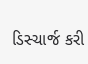ડિસ્ચાર્જ કરી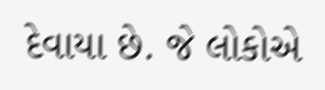દેવાયા છે. જે લોકોએ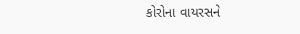કોરોના વાયરસને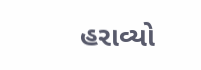હરાવ્યો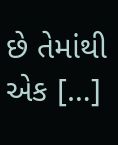છે તેમાંથી એક […]